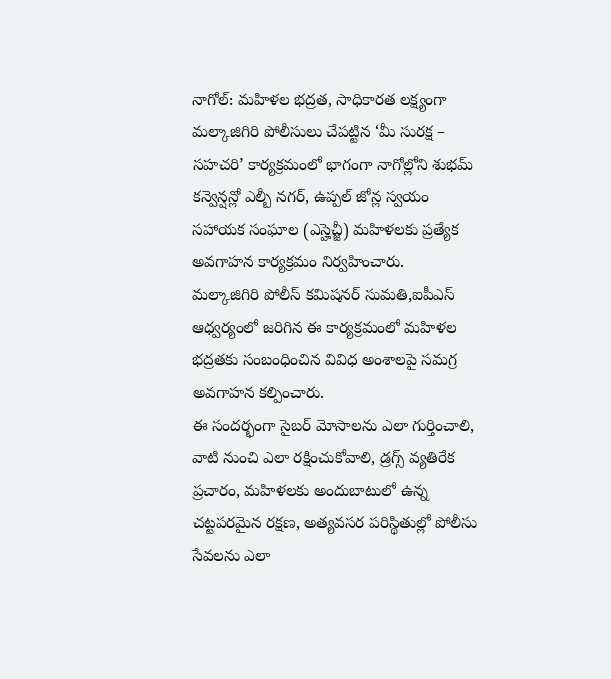నాగోల్: మహిళల భద్రత, సాధికారత లక్ష్యంగా మల్కాజిగిరి పోలీసులు చేపట్టిన ‘మీ సురక్ష – సహచరి’ కార్యక్రమంలో భాగంగా నాగోల్లోని శుభమ్ కన్వెన్షన్లో ఎల్బీ నగర్, ఉప్పల్ జోన్ల స్వయం సహాయక సంఘాల (ఎస్హెచ్జీ) మహిళలకు ప్రత్యేక అవగాహన కార్యక్రమం నిర్వహించారు.
మల్కాజిగిరి పోలీస్ కమిషనర్ సుమతి,ఐపీఎస్ ఆధ్వర్యంలో జరిగిన ఈ కార్యక్రమంలో మహిళల భద్రతకు సంబంధించిన వివిధ అంశాలపై సమగ్ర అవగాహన కల్పించారు.
ఈ సందర్భంగా సైబర్ మోసాలను ఎలా గుర్తించాలి, వాటి నుంచి ఎలా రక్షించుకోవాలి, డ్రగ్స్ వ్యతిరేక ప్రచారం, మహిళలకు అందుబాటులో ఉన్న చట్టపరమైన రక్షణ, అత్యవసర పరిస్థితుల్లో పోలీసు సేవలను ఎలా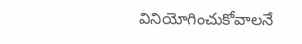వినియోగించుకోవాలనే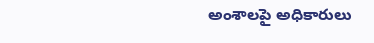అంశాలపై అధికారులు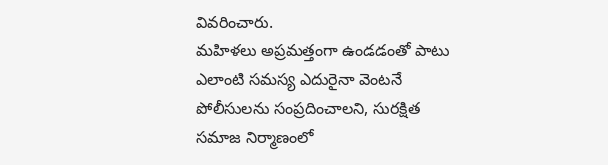వివరించారు.
మహిళలు అప్రమత్తంగా ఉండడంతో పాటు ఎలాంటి సమస్య ఎదురైనా వెంటనే పోలీసులను సంప్రదించాలని, సురక్షిత సమాజ నిర్మాణంలో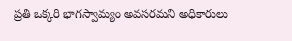ప్రతి ఒక్కరి భాగస్వామ్యం అవసరమని అధికారులు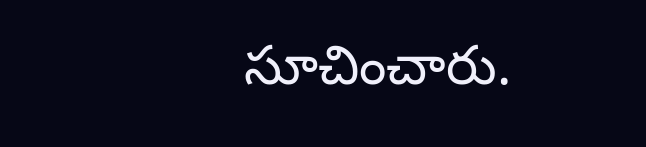సూచించారు.